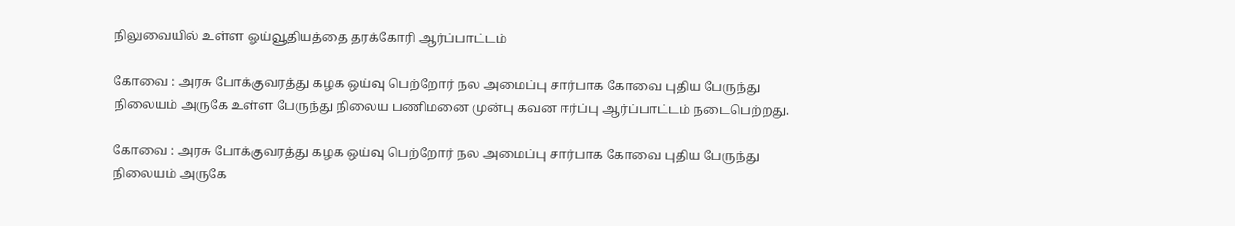நிலுவையில் உள்ள ஓய்வூதியத்தை தரக்கோரி ஆர்ப்பாட்டம்

கோவை : அரசு போக்குவரத்து கழக ஒய்வு பெற்றோர் நல அமைப்பு சார்பாக கோவை புதிய பேருந்து நிலையம் அருகே உள்ள பேருந்து நிலைய பணிமனை முன்பு கவன ஈர்ப்பு ஆர்ப்பாட்டம் நடைபெற்றது.

கோவை : அரசு போக்குவரத்து கழக ஒய்வு பெற்றோர் நல அமைப்பு சார்பாக கோவை புதிய பேருந்து நிலையம் அருகே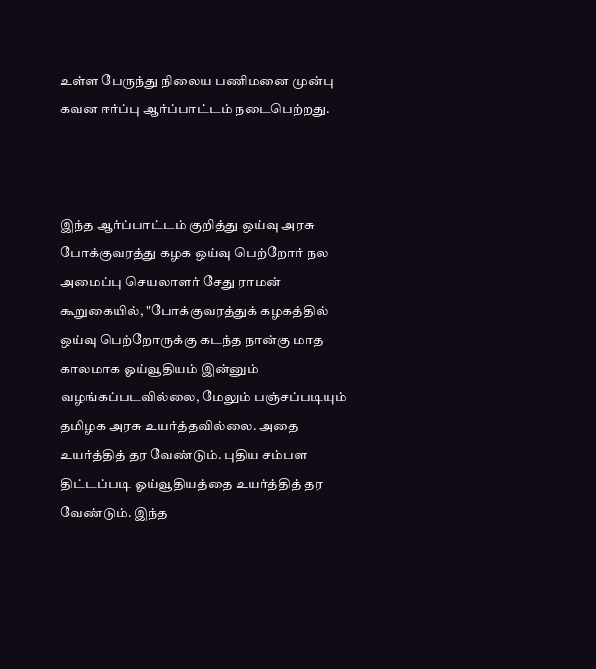உள்ள பேருந்து நிலைய பணிமனை முன்பு கவன ஈர்ப்பு ஆர்ப்பாட்டம் நடைபெற்றது.



இந்த ஆர்ப்பாட்டம் குறித்து ஒய்வு அரசு போக்குவரத்து கழக ஒய்வு பெற்றோர் நல அமைப்பு செயலாளர் சேது ராமன் கூறுகையில், "போக்குவரத்துக் கழகத்தில் ஒய்வு பெற்றோருக்கு கடந்த நான்கு மாத காலமாக ஓய்வூதியம் இன்னும் வழங்கப்படவில்லை, மேலும் பஞ்சப்படியும் தமிழக அரசு உயர்த்தவில்லை. அதை உயர்த்தித் தர வேண்டும். புதிய சம்பள திட்டப்படி ஓய்வூதியத்தை உயர்த்தித் தர வேண்டும். இந்த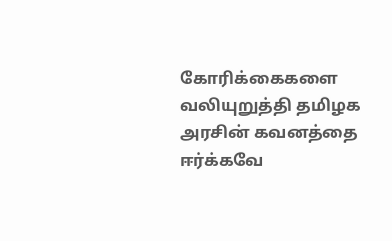கோரிக்கைகளை வலியுறுத்தி தமிழக அரசின் கவனத்தை ஈர்க்கவே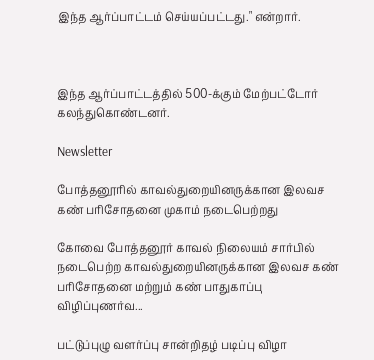இந்த ஆர்ப்பாட்டம் செய்யப்பட்டது." என்றார்.



இந்த ஆர்ப்பாட்டத்தில் 500-க்கும் மேற்பட்டோர் கலந்துகொண்டனர்.

Newsletter

போத்தனூரில் காவல்துறையினருக்கான இலவச கண் பரிசோதனை முகாம் நடைபெற்றது

கோவை போத்தனூர் காவல் நிலையம் சார்பில் நடைபெற்ற காவல்துறையினருக்கான இலவச கண் பரிசோதனை மற்றும் கண் பாதுகாப்பு விழிப்புணர்வ...

பட்டுப்புழு வளர்ப்பு சான்றிதழ் படிப்பு விழா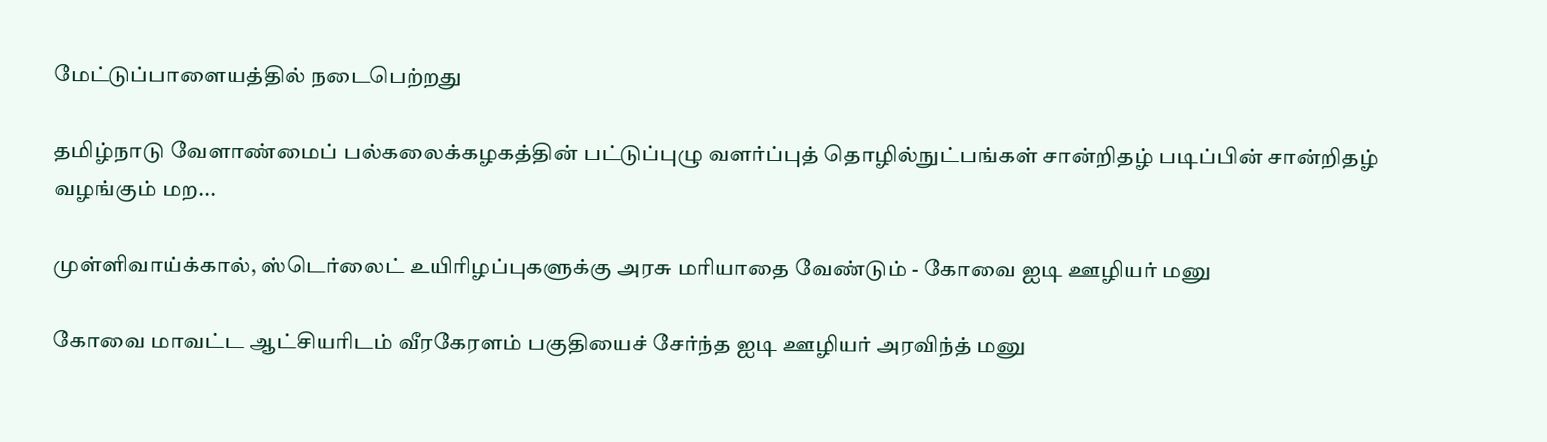மேட்டுப்பாளையத்தில் நடைபெற்றது

தமிழ்நாடு வேளாண்மைப் பல்கலைக்கழகத்தின் பட்டுப்புழு வளர்ப்புத் தொழில்நுட்பங்கள் சான்றிதழ் படிப்பின் சான்றிதழ் வழங்கும் மற...

முள்ளிவாய்க்கால், ஸ்டெர்லைட் உயிரிழப்புகளுக்கு அரசு மரியாதை வேண்டும் - கோவை ஐடி ஊழியர் மனு

கோவை மாவட்ட ஆட்சியரிடம் வீரகேரளம் பகுதியைச் சேர்ந்த ஐடி ஊழியர் அரவிந்த் மனு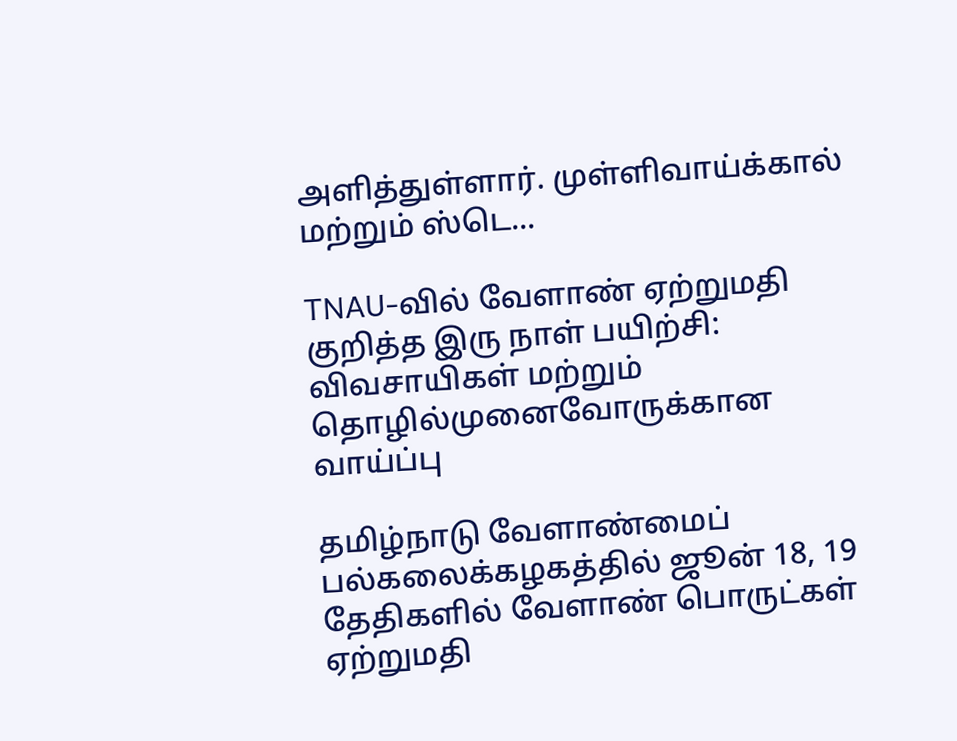அளித்துள்ளார். முள்ளிவாய்க்கால் மற்றும் ஸ்டெ...

TNAU-வில் வேளாண் ஏற்றுமதி குறித்த இரு நாள் பயிற்சி: விவசாயிகள் மற்றும் தொழில்முனைவோருக்கான வாய்ப்பு

தமிழ்நாடு வேளாண்மைப் பல்கலைக்கழகத்தில் ஜூன் 18, 19 தேதிகளில் வேளாண் பொருட்கள் ஏற்றுமதி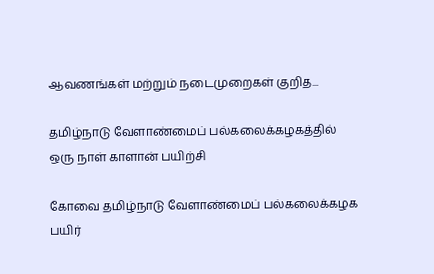ஆவணங்கள் மற்றும் நடைமுறைகள் குறித...

தமிழ்நாடு வேளாண்மைப் பல்கலைக்கழகத்தில் ஒரு நாள் காளான் பயிற்சி

கோவை தமிழ்நாடு வேளாண்மைப் பல்கலைக்கழக பயிர்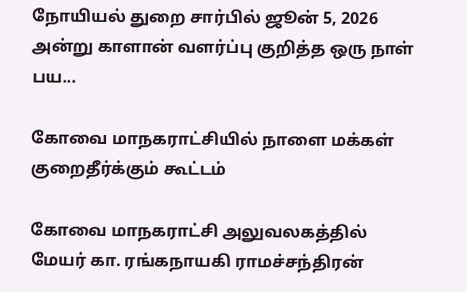நோயியல் துறை சார்பில் ஜூன் 5, 2026 அன்று காளான் வளர்ப்பு குறித்த ஒரு நாள் பய...

கோவை மாநகராட்சியில் நாளை மக்கள் குறைதீர்க்கும் கூட்டம்

கோவை மாநகராட்சி அலுவலகத்தில் மேயர் கா. ரங்கநாயகி ராமச்சந்திரன்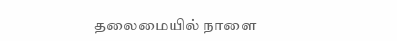தலைமையில் நாளை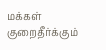மக்கள் குறைதீர்க்கும்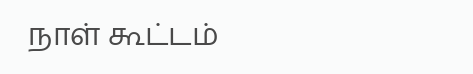நாள் கூட்டம்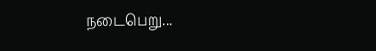நடைபெறு...